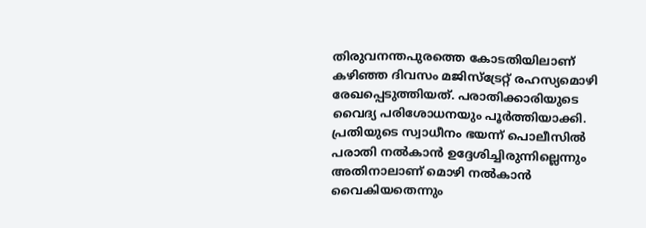തിരുവനന്തപുരത്തെ കോടതിയിലാണ് കഴിഞ്ഞ ദിവസം മജിസ്ട്രേറ്റ് രഹസ്യമൊഴി രേഖപ്പെടുത്തിയത്. പരാതിക്കാരിയുടെ വൈദ്യ പരിശോധനയും പൂർത്തിയാക്കി. പ്രതിയുടെ സ്വാധീനം ഭയന്ന് പൊലീസിൽ പരാതി നൽകാൻ ഉദ്ദേശിച്ചിരുന്നില്ലെന്നും അതിനാലാണ് മൊഴി നൽകാൻ വൈകിയതെന്നും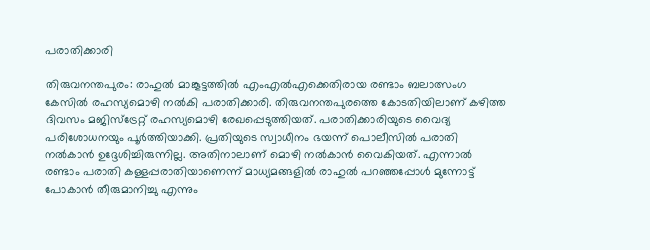പരാതിക്കാരി

തിരുവനന്തപുരം: രാഹുൽ മാങ്കൂട്ടത്തിൽ എംഎൽഎക്കെതിരായ രണ്ടാം ബലാത്സംഗ കേസിൽ രഹസ്യമൊഴി നൽകി പരാതിക്കാരി. തിരുവനന്തപുരത്തെ കോടതിയിലാണ് കഴിത്ത ദിവസം മജിസ്ട്രേറ്റ് രഹസ്യമൊഴി രേഖപ്പെടുത്തിയത്. പരാതിക്കാരിയുടെ വൈദ്യ പരിശോധനയും പൂർത്തിയാക്കി. പ്രതിയുടെ സ്വാധീനം ഭയന്ന് പൊലീസിൽ പരാതി നൽകാൻ ഉദ്ദേശിച്ചിരുന്നില്ല. അതിനാലാണ് മൊഴി നൽകാൻ വൈകിയത്. എന്നാൽ രണ്ടാം പരാതി കള്ളപ്പരാതിയാണെന്ന് മാധ്യമങ്ങളിൽ രാഹുൽ പറഞ്ഞപ്പോൾ മുന്നോട്ട് പോകാൻ തീരുമാനിച്ചു എന്നും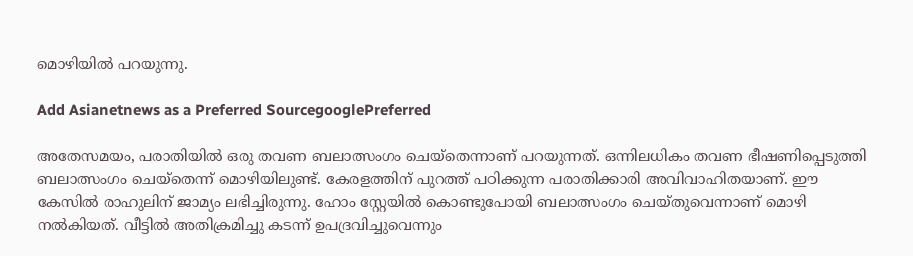മൊഴിയിൽ പറയുന്നു.

Add Asianetnews as a Preferred SourcegooglePreferred

അതേസമയം, പരാതിയിൽ ഒരു തവണ ബലാത്സംഗം ചെയ്തെന്നാണ് പറയുന്നത്. ഒന്നിലധികം തവണ ഭീഷണിപ്പെടുത്തി ബലാത്സംഗം ചെയ്തെന്ന് മൊഴിയിലുണ്ട്. കേരളത്തിന് പുറത്ത് പഠിക്കുന്ന പരാതിക്കാരി അവിവാഹിതയാണ്. ഈ കേസിൽ രാഹുലിന് ജാമ്യം ലഭിച്ചിരുന്നു. ഹോം സ്റ്റേയിൽ കൊണ്ടുപോയി ബലാത്സംഗം ചെയ്തുവെന്നാണ് മൊഴി നൽകിയത്. വീട്ടിൽ അതിക്രമിച്ചു കടന്ന് ഉപദ്രവിച്ചുവെന്നും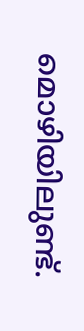മൊഴിയിലുണ്ട്.